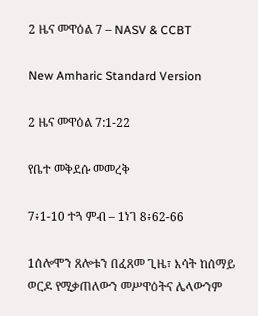2 ዜና መዋዕል 7 – NASV & CCBT

New Amharic Standard Version

2 ዜና መዋዕል 7:1-22

የቤተ መቅደሱ መመረቅ

7፥1-10 ተጓ ምብ – 1ነገ 8፥62-66

1ሰሎሞን ጸሎቱን በፈጸመ ጊዜ፣ እሳት ከሰማይ ወርዶ የሚቃጠለውን መሥዋዕትና ሌላውንም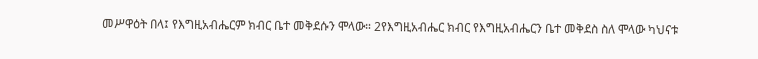መሥዋዕት በላ፤ የእግዚአብሔርም ክብር ቤተ መቅደሱን ሞላው። 2የእግዚአብሔር ክብር የእግዚአብሔርን ቤተ መቅደስ ስለ ሞላው ካህናቱ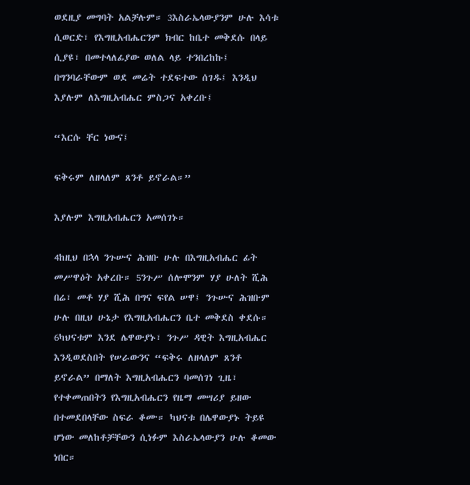ወደዚያ መግባት አልቻሉም። 3እስራኤላውያንም ሁሉ እሳቱ ሲወርድ፣ የእግዚአብሔርንም ክብር ከቤተ መቅደሱ በላይ ሲያዩ፣ በመተላለፊያው ወለል ላይ ተንበረከኩ፤ በግንባራቸውም ወደ መሬት ተደፍተው ሰገዱ፤ እንዲህ እያሉም ለእግዚአብሔር ምስጋና አቀረቡ፤

“እርሱ ቸር ነውና፤

ፍቅሩም ለዘላለም ጸንቶ ይኖራል።”

እያሉም እግዚአብሔርን አመሰገኑ።

4ከዚህ በኋላ ንጉሡና ሕዝቡ ሁሉ በእግዚአብሔር ፊት መሥዋዕት አቀረቡ። 5ንጉሥ ሰሎሞንም ሃያ ሁለት ሺሕ በሬ፣ መቶ ሃያ ሺሕ በግና ፍየል ሠዋ፤ ንጉሡና ሕዝቡም ሁሉ በዚህ ሁኔታ የእግዚአብሔርን ቤተ መቅደስ ቀደሱ። 6ካህናቱም እንደ ሌዋውያኑ፣ ንጉሥ ዳዊት እግዚአብሔር እንዲወደስበት የሠራውንና “ፍቅሩ ለዘላለም ጸንቶ ይኖራል” በማለት እግዚአብሔርን ባመሰገነ ጊዜ፣ የተቀመጠበትን የእግዚአብሔርን የዜማ መሣሪያ ይዘው በተመደበላቸው ስፍራ ቆሙ። ካህናቱ በሌዋውያኑ ትይዩ ሆነው መለከቶቻቸውን ሲነፉም እስራኤላውያን ሁሉ ቆመው ነበር።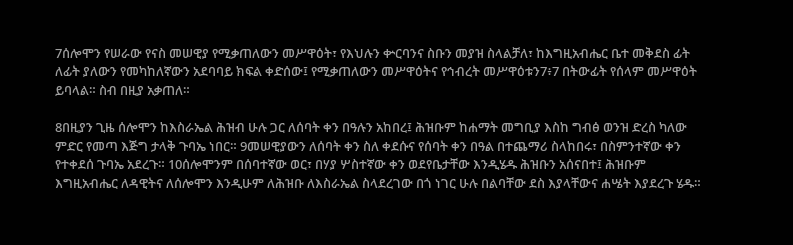7ሰሎሞን የሠራው የናስ መሠዊያ የሚቃጠለውን መሥዋዕት፣ የእህሉን ቍርባንና ስቡን መያዝ ስላልቻለ፣ ከእግዚአብሔር ቤተ መቅደስ ፊት ለፊት ያለውን የመካከለኛውን አደባባይ ክፍል ቀድሰው፤ የሚቃጠለውን መሥዋዕትና የኅብረት መሥዋዕቱን7፥7 በትውፊት የሰላም መሥዋዕት ይባላል። ስብ በዚያ አቃጠለ።

8በዚያን ጊዜ ሰሎሞን ከእስራኤል ሕዝብ ሁሉ ጋር ለሰባት ቀን በዓሉን አከበረ፤ ሕዝቡም ከሐማት መግቢያ እስከ ግብፅ ወንዝ ድረስ ካለው ምድር የመጣ እጅግ ታላቅ ጉባኤ ነበር። 9መሠዊያውን ለሰባት ቀን ስለ ቀደሱና የሰባት ቀን በዓል በተጨማሪ ስላከበሩ፣ በስምንተኛው ቀን የተቀደሰ ጉባኤ አደረጉ። 10ሰሎሞንም በሰባተኛው ወር፣ በሃያ ሦስተኛው ቀን ወደየቤታቸው እንዲሄዱ ሕዝቡን አሰናበተ፤ ሕዝቡም እግዚአብሔር ለዳዊትና ለሰሎሞን እንዲሁም ለሕዝቡ ለእስራኤል ስላደረገው በጎ ነገር ሁሉ በልባቸው ደስ እያላቸውና ሐሤት እያደረጉ ሄዱ።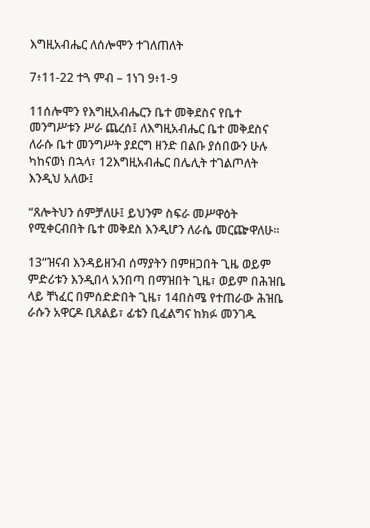እግዚአብሔር ለሰሎሞን ተገለጠለት

7፥11-22 ተጓ ምብ – 1ነገ 9፥1-9

11ሰሎሞን የእግዚአብሔርን ቤተ መቅደስና የቤተ መንግሥቱን ሥራ ጨረሰ፤ ለእግዚአብሔር ቤተ መቅደስና ለራሱ ቤተ መንግሥት ያደርግ ዘንድ በልቡ ያሰበውን ሁሉ ካከናወነ በኋላ፣ 12እግዚአብሔር በሌሊት ተገልጦለት እንዲህ አለው፤

“ጸሎትህን ሰምቻለሁ፤ ይህንም ስፍራ መሥዋዕት የሚቀርብበት ቤተ መቅደስ እንዲሆን ለራሴ መርጬዋለሁ።

13“ዝናብ እንዳይዘንብ ሰማያትን በምዘጋበት ጊዜ ወይም ምድሪቱን እንዲበላ አንበጣ በማዝበት ጊዜ፣ ወይም በሕዝቤ ላይ ቸነፈር በምሰድድበት ጊዜ፣ 14በስሜ የተጠራው ሕዝቤ ራሱን አዋርዶ ቢጸልይ፣ ፊቴን ቢፈልግና ከክፉ መንገዱ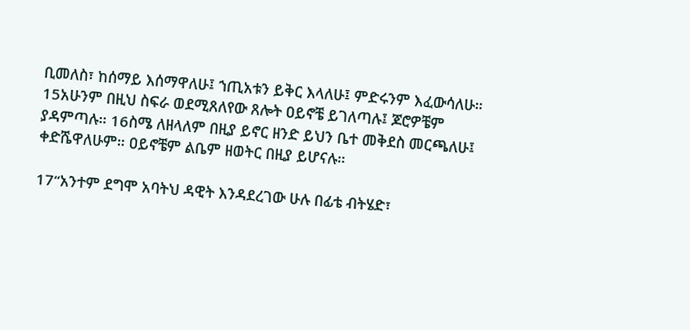ቢመለስ፣ ከሰማይ እሰማዋለሁ፤ ኀጢአቱን ይቅር እላለሁ፤ ምድሩንም እፈውሳለሁ። 15አሁንም በዚህ ስፍራ ወደሚጸለየው ጸሎት ዐይኖቼ ይገለጣሉ፤ ጆሮዎቼም ያዳምጣሉ። 16ስሜ ለዘላለም በዚያ ይኖር ዘንድ ይህን ቤተ መቅደስ መርጫለሁ፤ ቀድሼዋለሁም። ዐይኖቼም ልቤም ዘወትር በዚያ ይሆናሉ።

17“አንተም ደግሞ አባትህ ዳዊት እንዳደረገው ሁሉ በፊቴ ብትሄድ፣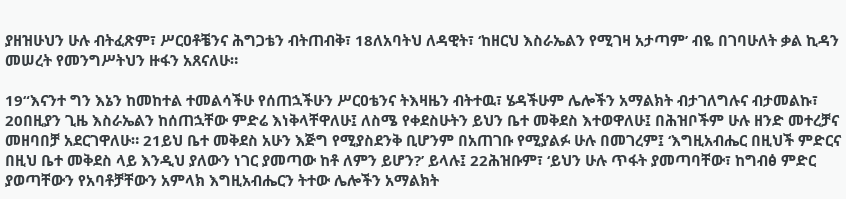ያዘዝሁህን ሁሉ ብትፈጽም፣ ሥርዐቶቼንና ሕግጋቴን ብትጠብቅ፣ 18ለአባትህ ለዳዊት፣ ‘ከዘርህ እስራኤልን የሚገዛ አታጣም’ ብዬ በገባሁለት ቃል ኪዳን መሠረት የመንግሥትህን ዙፋን አጸናለሁ።

19“እናንተ ግን እኔን ከመከተል ተመልሳችሁ የሰጠኋችሁን ሥርዐቴንና ትእዛዜን ብትተዉ፣ ሄዳችሁም ሌሎችን አማልክት ብታገለግሉና ብታመልኩ፣ 20በዚያን ጊዜ እስራኤልን ከሰጠኋቸው ምድሬ እነቅላቸዋለሁ፤ ለስሜ የቀደስሁትን ይህን ቤተ መቅደስ እተወዋለሁ፤ በሕዝቦችም ሁሉ ዘንድ መተረቻና መዘባበቻ አደርገዋለሁ። 21ይህ ቤተ መቅደስ አሁን እጅግ የሚያስደንቅ ቢሆንም በአጠገቡ የሚያልፉ ሁሉ በመገረም፤ ‘እግዚአብሔር በዚህች ምድርና በዚህ ቤተ መቅደስ ላይ እንዲህ ያለውን ነገር ያመጣው ከቶ ለምን ይሆን?’ ይላሉ፤ 22ሕዝቡም፣ ‘ይህን ሁሉ ጥፋት ያመጣባቸው፣ ከግብፅ ምድር ያወጣቸውን የአባቶቻቸውን አምላክ እግዚአብሔርን ትተው ሌሎችን አማልክት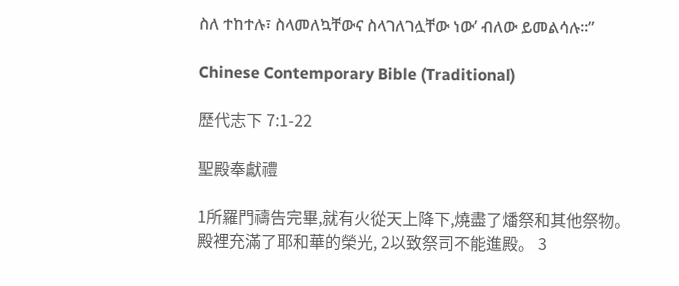ስለ ተከተሉ፣ ስላመለኳቸውና ስላገለገሏቸው ነው’ ብለው ይመልሳሉ።”

Chinese Contemporary Bible (Traditional)

歷代志下 7:1-22

聖殿奉獻禮

1所羅門禱告完畢,就有火從天上降下,燒盡了燔祭和其他祭物。殿裡充滿了耶和華的榮光, 2以致祭司不能進殿。 3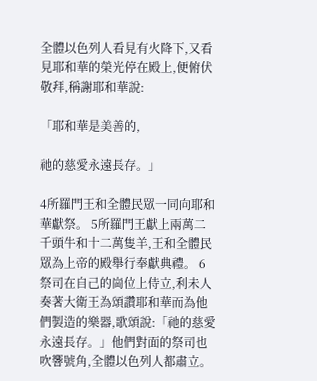全體以色列人看見有火降下,又看見耶和華的榮光停在殿上,便俯伏敬拜,稱謝耶和華說:

「耶和華是美善的,

祂的慈愛永遠長存。」

4所羅門王和全體民眾一同向耶和華獻祭。 5所羅門王獻上兩萬二千頭牛和十二萬隻羊,王和全體民眾為上帝的殿舉行奉獻典禮。 6祭司在自己的崗位上侍立,利未人奏著大衛王為頌讚耶和華而為他們製造的樂器,歌頌說:「祂的慈愛永遠長存。」他們對面的祭司也吹響號角,全體以色列人都肅立。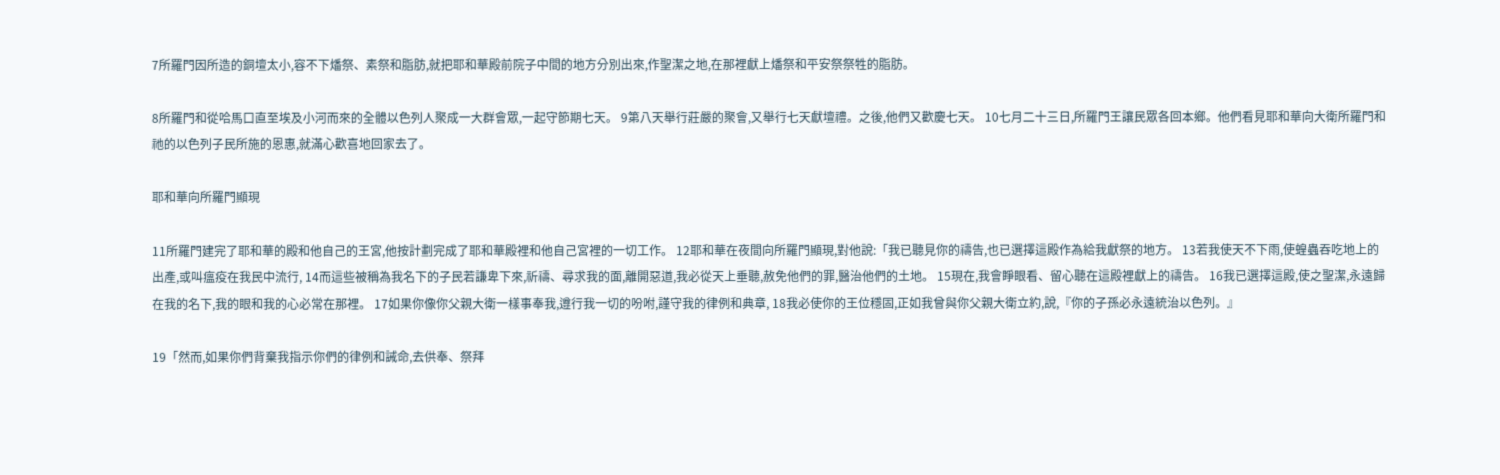7所羅門因所造的銅壇太小,容不下燔祭、素祭和脂肪,就把耶和華殿前院子中間的地方分別出來,作聖潔之地,在那裡獻上燔祭和平安祭祭牲的脂肪。

8所羅門和從哈馬口直至埃及小河而來的全體以色列人聚成一大群會眾,一起守節期七天。 9第八天舉行莊嚴的聚會,又舉行七天獻壇禮。之後,他們又歡慶七天。 10七月二十三日,所羅門王讓民眾各回本鄉。他們看見耶和華向大衛所羅門和祂的以色列子民所施的恩惠,就滿心歡喜地回家去了。

耶和華向所羅門顯現

11所羅門建完了耶和華的殿和他自己的王宮,他按計劃完成了耶和華殿裡和他自己宮裡的一切工作。 12耶和華在夜間向所羅門顯現,對他說:「我已聽見你的禱告,也已選擇這殿作為給我獻祭的地方。 13若我使天不下雨,使蝗蟲吞吃地上的出產,或叫瘟疫在我民中流行, 14而這些被稱為我名下的子民若謙卑下來,祈禱、尋求我的面,離開惡道,我必從天上垂聽,赦免他們的罪,醫治他們的土地。 15現在,我會睜眼看、留心聽在這殿裡獻上的禱告。 16我已選擇這殿,使之聖潔,永遠歸在我的名下,我的眼和我的心必常在那裡。 17如果你像你父親大衛一樣事奉我,遵行我一切的吩咐,謹守我的律例和典章, 18我必使你的王位穩固,正如我曾與你父親大衛立約,說,『你的子孫必永遠統治以色列。』

19「然而,如果你們背棄我指示你們的律例和誡命,去供奉、祭拜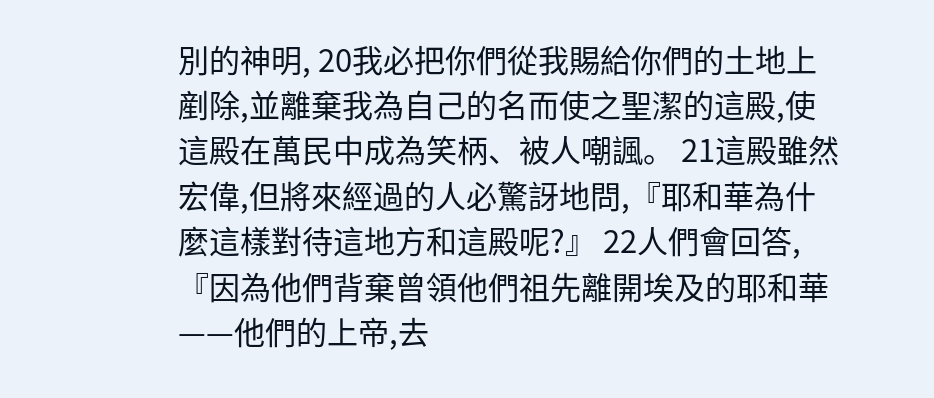別的神明, 20我必把你們從我賜給你們的土地上剷除,並離棄我為自己的名而使之聖潔的這殿,使這殿在萬民中成為笑柄、被人嘲諷。 21這殿雖然宏偉,但將來經過的人必驚訝地問,『耶和華為什麼這樣對待這地方和這殿呢?』 22人們會回答,『因為他們背棄曾領他們祖先離開埃及的耶和華——他們的上帝,去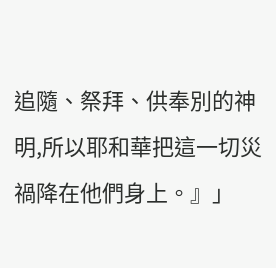追隨、祭拜、供奉別的神明,所以耶和華把這一切災禍降在他們身上。』」